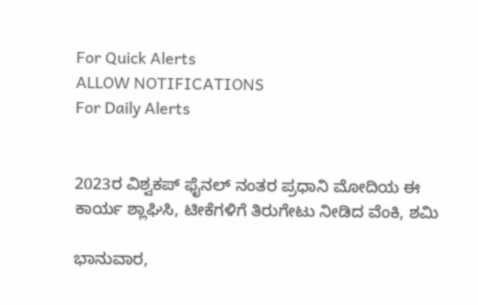For Quick Alerts
ALLOW NOTIFICATIONS
For Daily Alerts


2023ರ ವಿಶ್ವಕಪ್ ಫೈನಲ್ ನಂತರ ಪ್ರಧಾನಿ ಮೋದಿಯ ಈ ಕಾರ್ಯ ಶ್ಲಾಘಿಸಿ, ಟೀಕೆಗಳಿಗೆ ತಿರುಗೇಟು ನೀಡಿದ ವೆಂಕಿ, ಶಮಿ

ಭಾನುವಾರ,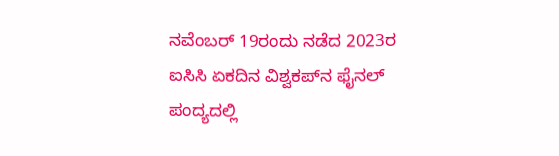ನವೆಂಬರ್ 19ರಂದು ನಡೆದ 2023ರ ಐಸಿಸಿ ಏಕದಿನ ವಿಶ್ವಕಪ್‌ನ ಫೈನಲ್ ಪಂದ್ಯದಲ್ಲಿ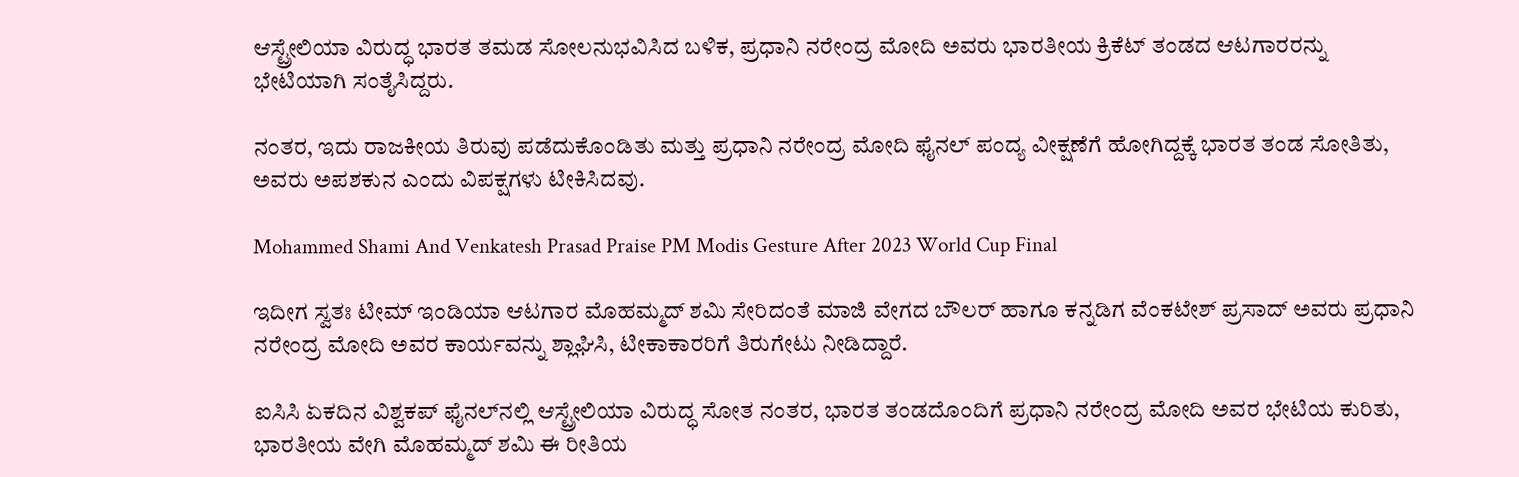ಆಸ್ಟ್ರೇಲಿಯಾ ವಿರುದ್ಧ ಭಾರತ ತಮಡ ಸೋಲನುಭವಿಸಿದ ಬಳಿಕ, ಪ್ರಧಾನಿ ನರೇಂದ್ರ ಮೋದಿ ಅವರು ಭಾರತೀಯ ಕ್ರಿಕೆಟ್ ತಂಡದ ಆಟಗಾರರನ್ನು ಭೇಟಿಯಾಗಿ ಸಂತೈಸಿದ್ದರು.

ನಂತರ, ಇದು ರಾಜಕೀಯ ತಿರುವು ಪಡೆದುಕೊಂಡಿತು ಮತ್ತು ಪ್ರಧಾನಿ ನರೇಂದ್ರ ಮೋದಿ ಫೈನಲ್ ಪಂದ್ಯ ವೀಕ್ಷಣೆಗೆ ಹೋಗಿದ್ದಕ್ಕೆ ಭಾರತ ತಂಡ ಸೋತಿತು, ಅವರು ಅಪಶಕುನ ಎಂದು ವಿಪಕ್ಷಗಳು ಟೀಕಿಸಿದವು.

Mohammed Shami And Venkatesh Prasad Praise PM Modis Gesture After 2023 World Cup Final

ಇದೀಗ ಸ್ವತಃ ಟೀಮ್ ಇಂಡಿಯಾ ಆಟಗಾರ ಮೊಹಮ್ಮದ್ ಶಮಿ ಸೇರಿದಂತೆ ಮಾಜಿ ವೇಗದ ಬೌಲರ್ ಹಾಗೂ ಕನ್ನಡಿಗ ವೆಂಕಟೇಶ್ ಪ್ರಸಾದ್ ಅವರು ಪ್ರಧಾನಿ ನರೇಂದ್ರ ಮೋದಿ ಅವರ ಕಾರ್ಯವನ್ನು ಶ್ಲಾಘಿಸಿ, ಟೀಕಾಕಾರರಿಗೆ ತಿರುಗೇಟು ನೀಡಿದ್ದಾರೆ.

ಐಸಿಸಿ ಏಕದಿನ ವಿಶ್ವಕಪ್ ಫೈನಲ್‌ನಲ್ಲಿ ಆಸ್ಟ್ರೇಲಿಯಾ ವಿರುದ್ಧ ಸೋತ ನಂತರ, ಭಾರತ ತಂಡದೊಂದಿಗೆ ಪ್ರಧಾನಿ ನರೇಂದ್ರ ಮೋದಿ ಅವರ ಭೇಟಿಯ ಕುರಿತು, ಭಾರತೀಯ ವೇಗಿ ಮೊಹಮ್ಮದ್ ಶಮಿ ಈ ರೀತಿಯ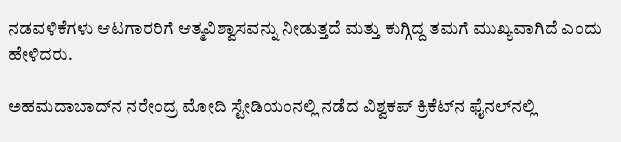ನಡವಳಿಕೆಗಳು ಆಟಗಾರರಿಗೆ ಆತ್ಮವಿಶ್ವಾಸವನ್ನು ನೀಡುತ್ತದೆ ಮತ್ತು ಕುಗ್ಗಿದ್ದ ತಮಗೆ ಮುಖ್ಯವಾಗಿದೆ ಎಂದು ಹೇಳಿದರು.

ಅಹಮದಾಬಾದ್‌ನ ನರೇಂದ್ರ ಮೋದಿ ಸ್ಟೇಡಿಯಂನಲ್ಲಿ ನಡೆದ ವಿಶ್ವಕಪ್ ಕ್ರಿಕೆಟ್‌ನ ಫೈನಲ್‌ನಲ್ಲಿ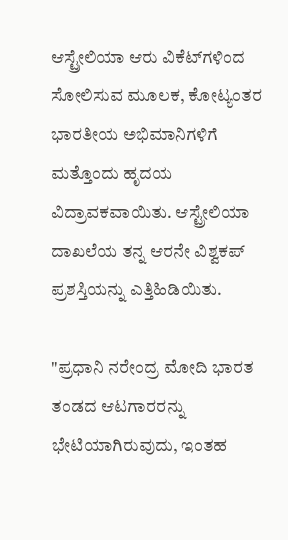ಆಸ್ಟ್ರೇಲಿಯಾ ಆರು ವಿಕೆಟ್‌ಗಳಿಂದ ಸೋಲಿಸುವ ಮೂಲಕ, ಕೋಟ್ಯಂತರ ಭಾರತೀಯ ಅಭಿಮಾನಿಗಳಿಗೆ ಮತ್ತೊಂದು ಹೃದಯ ವಿದ್ರಾವಕವಾಯಿತು. ಆಸ್ಟ್ರೇಲಿಯಾ ದಾಖಲೆಯ ತನ್ನ ಆರನೇ ವಿಶ್ವಕಪ್ ಪ್ರಶಸ್ತಿಯನ್ನು ಎತ್ತಿಹಿಡಿಯಿತು.

"ಪ್ರಧಾನಿ ನರೇಂದ್ರ ಮೋದಿ ಭಾರತ ತಂಡದ ಆಟಗಾರರನ್ನು ಭೇಟಿಯಾಗಿರುವುದು, ಇಂತಹ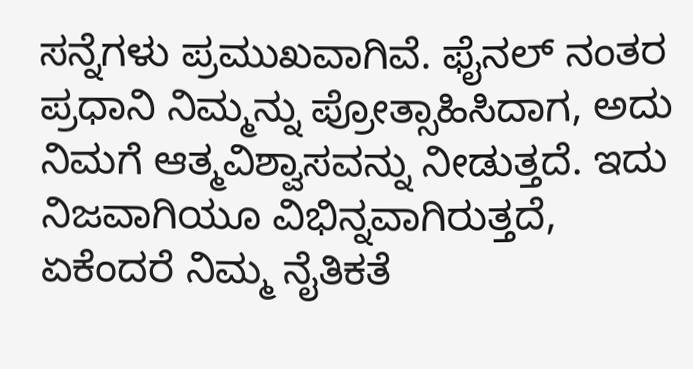ಸನ್ನೆಗಳು ಪ್ರಮುಖವಾಗಿವೆ. ಫೈನಲ್ ನಂತರ ಪ್ರಧಾನಿ ನಿಮ್ಮನ್ನು ಪ್ರೋತ್ಸಾಹಿಸಿದಾಗ, ಅದು ನಿಮಗೆ ಆತ್ಮವಿಶ್ವಾಸವನ್ನು ನೀಡುತ್ತದೆ. ಇದು ನಿಜವಾಗಿಯೂ ವಿಭಿನ್ನವಾಗಿರುತ್ತದೆ, ಏಕೆಂದರೆ ನಿಮ್ಮ ನೈತಿಕತೆ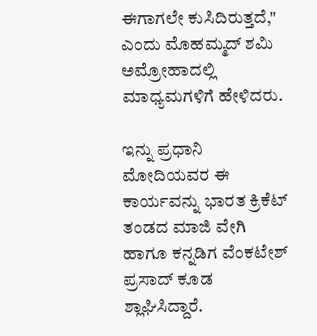ಈಗಾಗಲೇ ಕುಸಿದಿರುತ್ತದೆ," ಎಂದು ಮೊಹಮ್ಮದ್ ಶಮಿ ಅಮ್ರೋಹಾದಲ್ಲಿ ಮಾಧ್ಯಮಗಳಿಗೆ ಹೇಳಿದರು.

ಇನ್ನು ಪ್ರಧಾನಿ ಮೋದಿಯವರ ಈ ಕಾರ್ಯವನ್ನು ಭಾರತ ಕ್ರಿಕೆಟ್ ತಂಡದ ಮಾಜಿ ವೇಗಿ ಹಾಗೂ ಕನ್ನಡಿಗ ವೆಂಕಟೇಶ್ ಪ್ರಸಾದ್ ಕೂಡ ಶ್ಲಾಘಿಸಿದ್ದಾರೆ.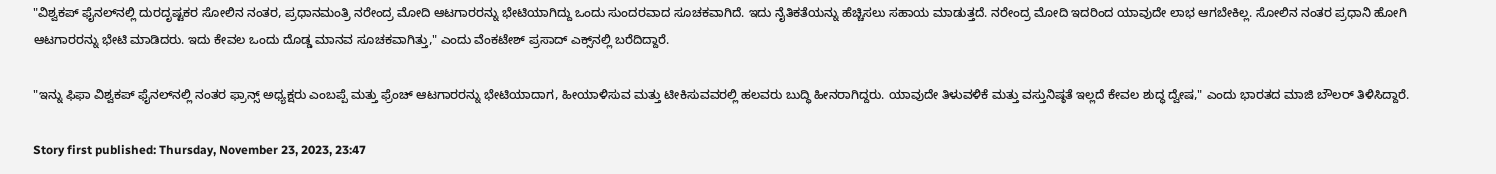"ವಿಶ್ವಕಪ್ ಫೈನಲ್‌ನಲ್ಲಿ ದುರದೃಷ್ಟಕರ ಸೋಲಿನ ನಂತರ, ಪ್ರಧಾನಮಂತ್ರಿ ನರೇಂದ್ರ ಮೋದಿ ಆಟಗಾರರನ್ನು ಭೇಟಿಯಾಗಿದ್ದು ಒಂದು ಸುಂದರವಾದ ಸೂಚಕವಾಗಿದೆ. ಇದು ನೈತಿಕತೆಯನ್ನು ಹೆಚ್ಚಿಸಲು ಸಹಾಯ ಮಾಡುತ್ತದೆ. ನರೇಂದ್ರ ಮೋದಿ ಇದರಿಂದ ಯಾವುದೇ ಲಾಭ ಆಗಬೇಕಿಲ್ಲ. ಸೋಲಿನ ನಂತರ ಪ್ರಧಾನಿ ಹೋಗಿ ಆಟಗಾರರನ್ನು ಭೇಟಿ ಮಾಡಿದರು. ಇದು ಕೇವಲ ಒಂದು ದೊಡ್ಡ ಮಾನವ ಸೂಚಕವಾಗಿತ್ತು," ಎಂದು ವೆಂಕಟೇಶ್ ಪ್ರಸಾದ್ ಎಕ್ಸ್‌ನಲ್ಲಿ ಬರೆದಿದ್ದಾರೆ.

"ಇನ್ನು ಫಿಫಾ ವಿಶ್ವಕಪ್ ಫೈನಲ್‌ನಲ್ಲಿ ನಂತರ ಫ್ರಾನ್ಸ್ ಅಧ್ಯಕ್ಷರು ಎಂಬಪ್ಪೆ ಮತ್ತು ಫ್ರೆಂಚ್ ಆಟಗಾರರನ್ನು ಭೇಟಿಯಾದಾಗ, ಹೀಯಾಳಿಸುವ ಮತ್ತು ಟೀಕಿಸುವವರಲ್ಲಿ ಹಲವರು ಬುದ್ಧಿ ಹೀನರಾಗಿದ್ದರು. ಯಾವುದೇ ತಿಳುವಳಿಕೆ ಮತ್ತು ವಸ್ತುನಿಷ್ಠತೆ ಇಲ್ಲದೆ ಕೇವಲ ಶುದ್ಧ ದ್ವೇಷ," ಎಂದು ಭಾರತದ ಮಾಜಿ ಬೌಲರ್ ತಿಳಿಸಿದ್ದಾರೆ.

Story first published: Thursday, November 23, 2023, 23:47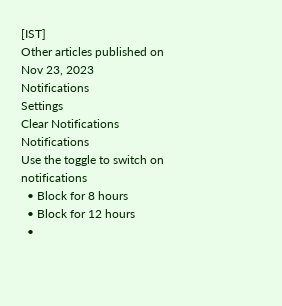[IST]
Other articles published on Nov 23, 2023
Notifications
Settings
Clear Notifications
Notifications
Use the toggle to switch on notifications
  • Block for 8 hours
  • Block for 12 hours
  •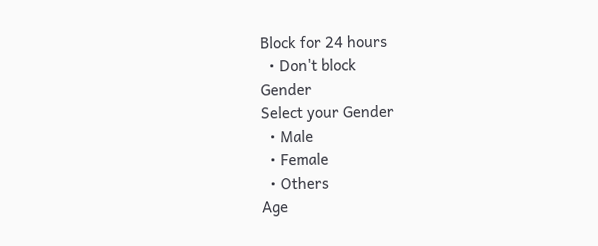Block for 24 hours
  • Don't block
Gender
Select your Gender
  • Male
  • Female
  • Others
Age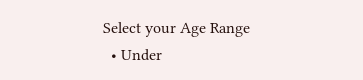Select your Age Range
  • Under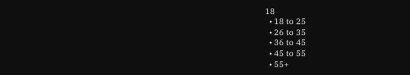18
  • 18 to 25
  • 26 to 35
  • 36 to 45
  • 45 to 55
  • 55+